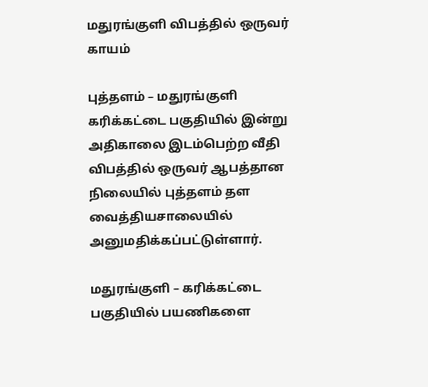மதுரங்குளி விபத்தில் ஒருவர் காயம்

புத்தளம் – மதுரங்குளி கரிக்கட்டை பகுதியில் இன்று அதிகாலை இடம்பெற்ற வீதி விபத்தில் ஒருவர் ஆபத்தான நிலையில் புத்தளம் தள வைத்தியசாலையில் அனுமதிக்கப்பட்டுள்ளார்.

மதுரங்குளி – கரிக்கட்டை பகுதியில் பயணிகளை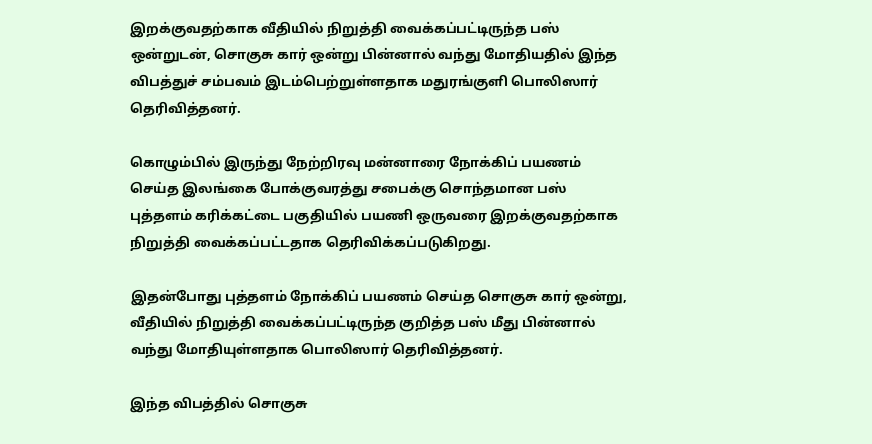இறக்குவதற்காக வீதியில் நிறுத்தி வைக்கப்பட்டிருந்த பஸ் ஒன்றுடன், சொகுசு கார் ஒன்று பின்னால் வந்து மோதியதில் இந்த விபத்துச் சம்பவம் இடம்பெற்றுள்ளதாக மதுரங்குளி பொலிஸார் தெரிவித்தனர்.

கொழும்பில் இருந்து நேற்றிரவு மன்னாரை நோக்கிப் பயணம் செய்த இலங்கை போக்குவரத்து சபைக்கு சொந்தமான பஸ் புத்தளம் கரிக்கட்டை பகுதியில் பயணி ஒருவரை இறக்குவதற்காக நிறுத்தி வைக்கப்பட்டதாக தெரிவிக்கப்படுகிறது.

இதன்போது புத்தளம் நோக்கிப் பயணம் செய்த சொகுசு கார் ஒன்று, வீதியில் நிறுத்தி வைக்கப்பட்டிருந்த குறித்த பஸ் மீது பின்னால் வந்து மோதியுள்ளதாக பொலிஸார் தெரிவித்தனர்.

இந்த விபத்தில் சொகுசு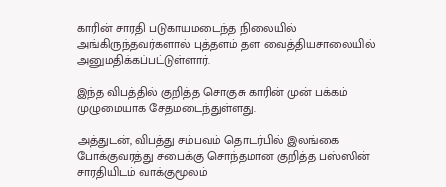காரின் சாரதி படுகாயமடைந்த நிலையில் அங்கிருந்தவர்களால் புத்தளம் தள வைத்தியசாலையில் அனுமதிக்கப்பட்டுள்ளார்.

இந்த விபத்தில் குறித்த சொகுசு காரின் முன் பக்கம் முழுமையாக சேதமடைந்துள்ளது.

அத்துடன், விபத்து சம்பவம் தொடர்பில் இலங்கை போக்குவரத்து சபைக்கு சொந்தமான குறித்த பஸ்ஸின் சாரதியிடம் வாக்குமூலம்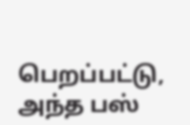பெறப்பட்டு, அந்த பஸ்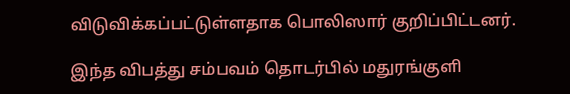விடுவிக்கப்பட்டுள்ளதாக பொலிஸார் குறிப்பிட்டனர்.

இந்த விபத்து சம்பவம் தொடர்பில் மதுரங்குளி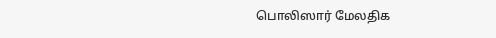பொலிஸார் மேலதிக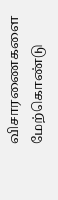விசாரணைகளை மேற்கொண்டு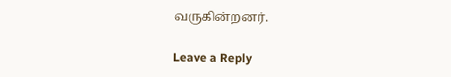வருகின்றனர்.

Leave a Reply